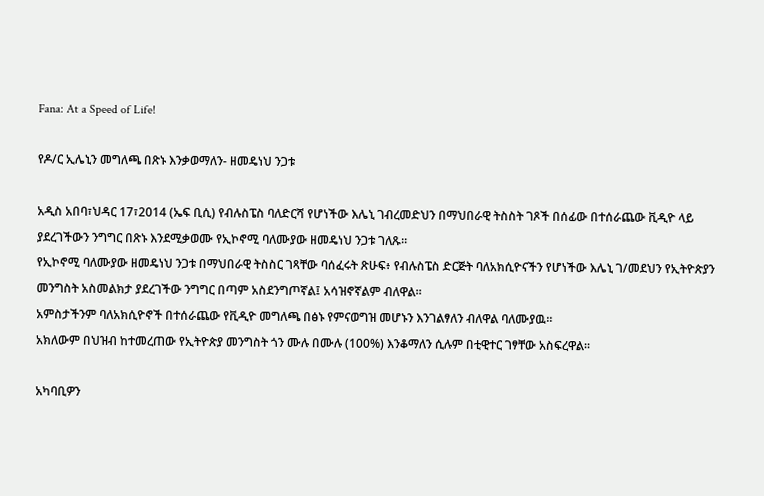Fana: At a Speed of Life!

የዶ/ር ኢሌኒን መግለጫ በጽኑ እንቃወማለን- ዘመዴነህ ንጋቱ

አዲስ አበባ፣ህዳር 17፣2014 (ኤፍ ቢሲ) የብሉስፔስ ባለድርሻ የሆነችው እሌኒ ገብረመድህን በማህበራዊ ትስስት ገጾች በሰፊው በተሰራጨው ቪዲዮ ላይ ያደረገችውን ንግግር በጽኑ እንደሚቃወሙ የኢኮኖሚ ባለሙያው ዘመዴነህ ንጋቱ ገለጹ።
የኢኮኖሚ ባለሙያው ዘመዴነህ ንጋቱ በማህበራዊ ትስስር ገጻቸው ባሰፈሩት ጽሁፍ፥ የብሉስፔስ ድርጅት ባለአክሲዮናችን የሆነችው እሌኒ ገ/መደህን የኢትዮጵያን መንግስት አስመልክታ ያደረገችው ንግግር በጣም አስደንግጦኛል፤ አሳዝኖኛልም ብለዋል።
አምስታችንም ባለአክሲዮኖች በተሰራጨው የቪዲዮ መግለጫ በፅኑ የምናወግዝ መሆኑን እንገልፃለን ብለዋል ባለሙያዉ።
አክለውም በህዝብ ከተመረጠው የኢትዮጵያ መንግስት ጎን ሙሉ በሙሉ (100%) እንቆማለን ሲሉም በቲዊተር ገፃቸው አስፍረዋል።

አካባቢዎን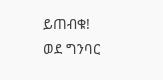ይጠብቁ!
ወደ ግንባር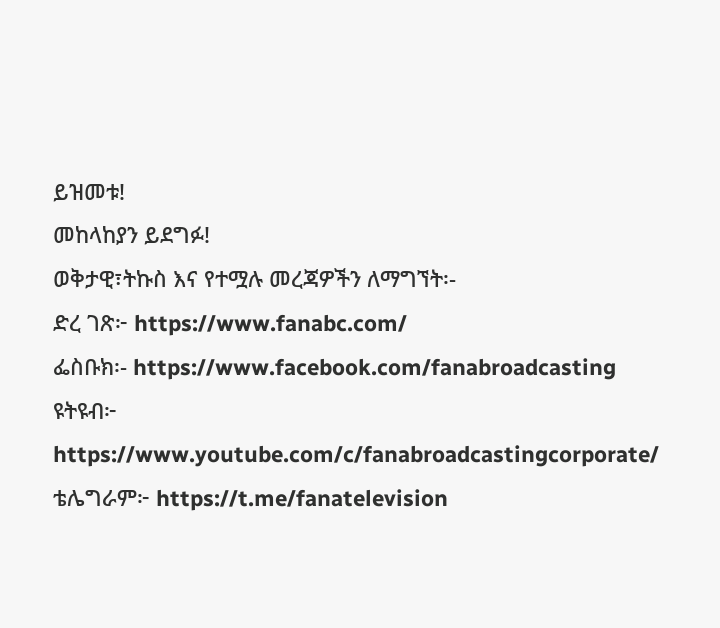ይዝመቱ!
መከላከያን ይደግፉ!
ወቅታዊ፣ትኩስ እና የተሟሉ መረጃዎችን ለማግኘት፡-
ድረ ገጽ፦ https://www.fanabc.com/
ፌስቡክ፡- https://www.facebook.com/fanabroadcasting
ዩትዩብ፦ https://www.youtube.com/c/fanabroadcastingcorporate/
ቴሌግራም፦ https://t.me/fanatelevision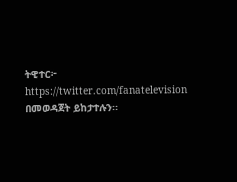ትዊተር፦ https://twitter.com/fanatelevision በመወዳጀት ይከታተሉን፡፡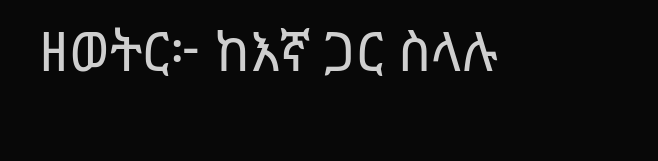ዘወትር፦ ከእኛ ጋር ስላሉ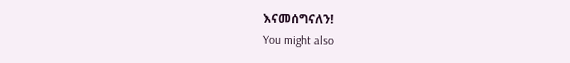እናመሰግናለን!
You might also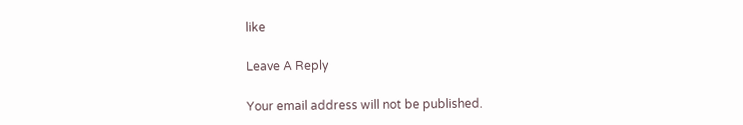like

Leave A Reply

Your email address will not be published.